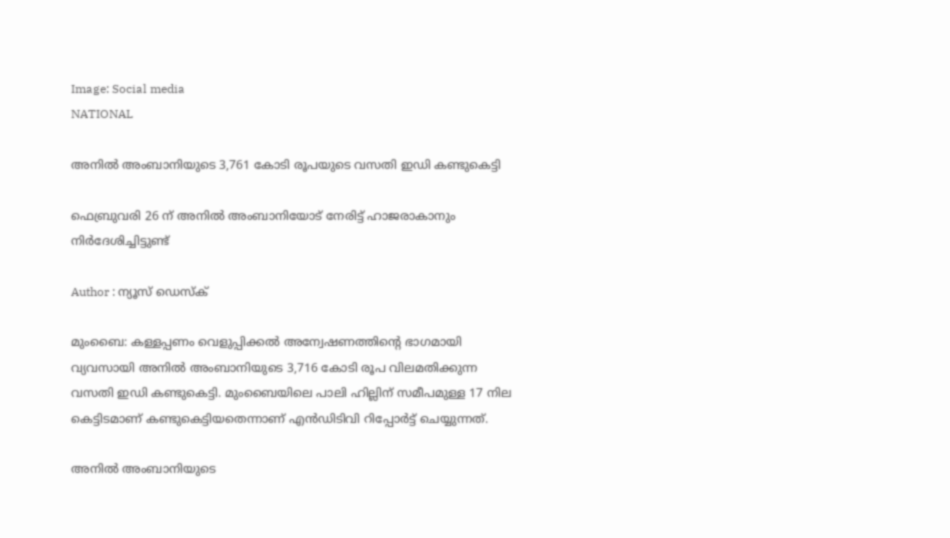Image: Social media
NATIONAL

അനില്‍ അംബാനിയുടെ 3,761 കോടി രൂപയുടെ വസതി ഇഡി കണ്ടുകെട്ടി

ഫെബ്രുവരി 26 ന് അനില്‍ അംബാനിയോട് നേരിട്ട് ഹാജരാകാനും നിര്‍ദേശിച്ചിട്ടുണ്ട്

Author : ന്യൂസ് ഡെസ്ക്

മുംബൈ: കള്ളപ്പണം വെളുപ്പിക്കല്‍ അന്വേഷണത്തിന്റെ ഭാഗമായി വ്യവസായി അനില്‍ അംബാനിയുടെ 3,716 കോടി രൂപ വിലമതിക്കുന്ന വസതി ഇഡി കണ്ടുകെട്ടി. മുംബൈയിലെ പാലി ഹില്ലിന് സമീപമുള്ള 17 നില കെട്ടിടമാണ് കണ്ടുകെട്ടിയതെന്നാണ് എൻഡിടിവി റിപ്പോർട്ട് ചെയ്യുന്നത്.

അനില്‍ അംബാനിയുടെ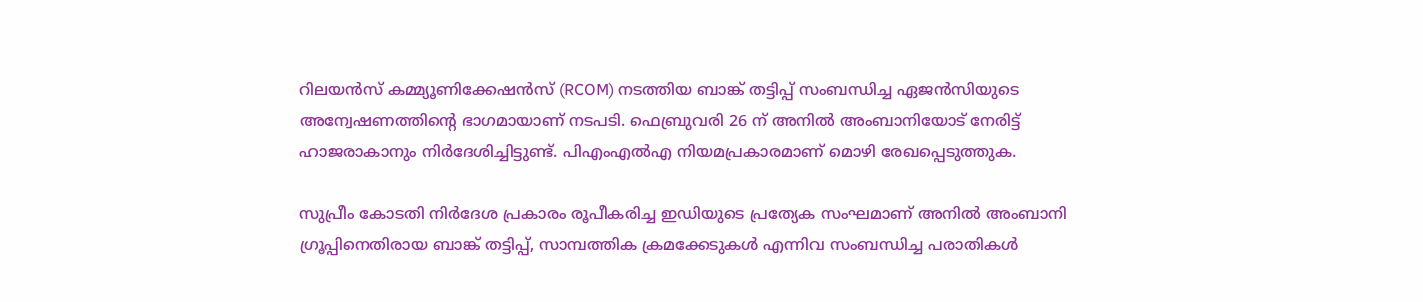റിലയന്‍സ് കമ്മ്യൂണിക്കേഷന്‍സ് (RCOM) നടത്തിയ ബാങ്ക് തട്ടിപ്പ് സംബന്ധിച്ച ഏജന്‍സിയുടെ അന്വേഷണത്തിന്റെ ഭാഗമായാണ് നടപടി. ഫെബ്രുവരി 26 ന് അനില്‍ അംബാനിയോട് നേരിട്ട് ഹാജരാകാനും നിര്‍ദേശിച്ചിട്ടുണ്ട്. പിഎംഎല്‍എ നിയമപ്രകാരമാണ് മൊഴി രേഖപ്പെടുത്തുക.

സുപ്രീം കോടതി നിര്‍ദേശ പ്രകാരം രൂപീകരിച്ച ഇഡിയുടെ പ്രത്യേക സംഘമാണ് അനില്‍ അംബാനി ഗ്രൂപ്പിനെതിരായ ബാങ്ക് തട്ടിപ്പ്, സാമ്പത്തിക ക്രമക്കേടുകള്‍ എന്നിവ സംബന്ധിച്ച പരാതികള്‍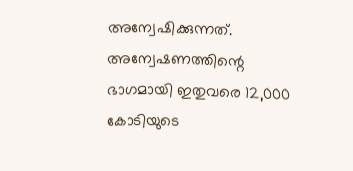അന്വേഷിക്കുന്നത്. അന്വേഷണത്തിന്റെ ഭാഗമായി ഇതുവരെ 12,000 കോടിയുടെ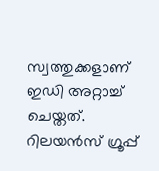സ്വത്തുക്കളാണ് ഇഡി അറ്റാച്ച് ചെയ്തത്. റിലയന്‍സ് ഗ്രൂപ്പ്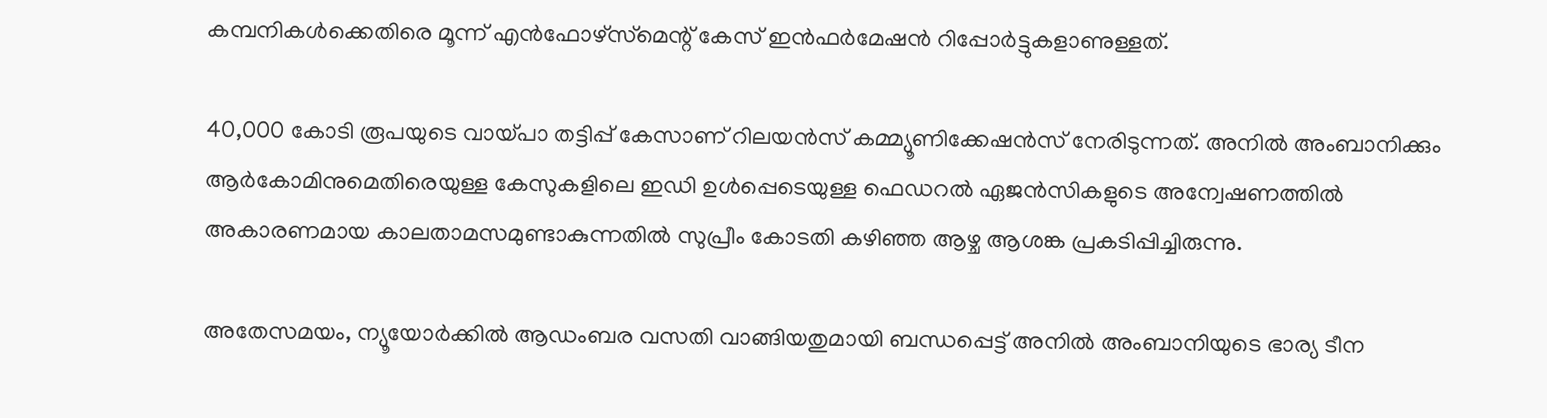കമ്പനികള്‍ക്കെതിരെ മൂന്ന് എന്‍ഫോഴ്‌സ്‌മെന്റ് കേസ് ഇന്‍ഫര്‍മേഷന്‍ റിപ്പോര്‍ട്ടുകളാണുള്ളത്.

40,000 കോടി രൂപയുടെ വായ്പാ തട്ടിപ്പ് കേസാണ് റിലയന്‍സ് കമ്മ്യൂണിക്കേഷന്‍സ് നേരിടുന്നത്. അനില്‍ അംബാനിക്കും ആര്‍കോമിനുമെതിരെയുള്ള കേസുകളിലെ ഇഡി ഉള്‍പ്പെടെയുള്ള ഫെഡറല്‍ ഏജന്‍സികളുടെ അന്വേഷണത്തില്‍ അകാരണമായ കാലതാമസമുണ്ടാകുന്നതില്‍ സുപ്രീം കോടതി കഴിഞ്ഞ ആഴ്ച ആശങ്ക പ്രകടിപ്പിച്ചിരുന്നു.

അതേസമയം, ന്യൂയോര്‍ക്കില്‍ ആഡംബര വസതി വാങ്ങിയതുമായി ബന്ധപ്പെട്ട് അനില്‍ അംബാനിയുടെ ഭാര്യ ടീന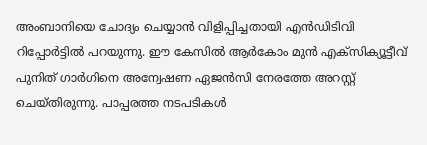അംബാനിയെ ചോദ്യം ചെയ്യാന്‍ വിളിപ്പിച്ചതായി എന്‍ഡിടിവി റിപ്പോര്‍ട്ടില്‍ പറയുന്നു. ഈ കേസില്‍ ആര്‍കോം മുന്‍ എക്‌സിക്യൂട്ടീവ് പുനിത് ഗാര്‍ഗിനെ അന്വേഷണ ഏജന്‍സി നേരത്തേ അറസ്റ്റ് ചെയ്തിരുന്നു. പാപ്പരത്ത നടപടികള്‍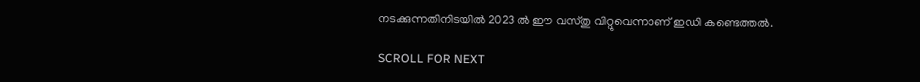നടക്കുന്നതിനിടയില്‍ 2023 ല്‍ ഈ വസ്തു വിറ്റുവെന്നാണ് ഇഡി കണ്ടെത്തല്‍.

SCROLL FOR NEXT